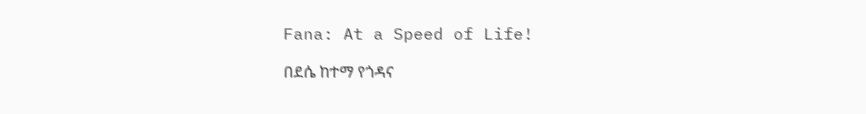Fana: At a Speed of Life!

በደሴ ከተማ የጎዳና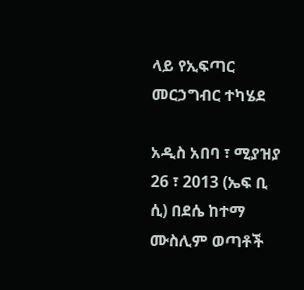ላይ የኢፍጣር መርኃግብር ተካሄደ

አዲስ አበባ ፣ ሚያዝያ 26 ፣ 2013 (ኤፍ ቢ ሲ) በደሴ ከተማ ሙስሊም ወጣቶች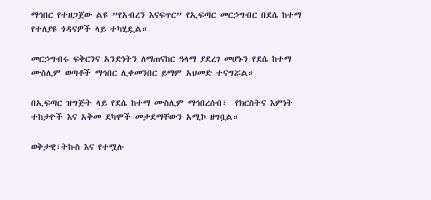ማኅበር የተዘጋጀው ልዩ ”የአብረን እናፍጥር” የኢፍጣር መርኃግብር በደሴ ከተማ የተለያዩ ጎዳናዎች ላይ ተካሂዷል።

መርኃግብሩ ፍቅርንና አንድነትን ለማጠናከር ዓላማ ያደረገ መሆኑን የደሴ ከተማ ሙስሊም ወጣቶች ማኅበር ሊቀመንበር ይማም አህመድ ተናግሯል።

በኢፍጣር ዝግጅት ላይ የደሴ ከተማ ሙስሊም ማኅበረሰብ፣  የክርስትና እምነት ተከታዮች እና አቅመ ደካሞች መታደማቸውን አሚኮ ዘግቧል።

ወቅታዊ፣ትኩስ እና የተሟሉ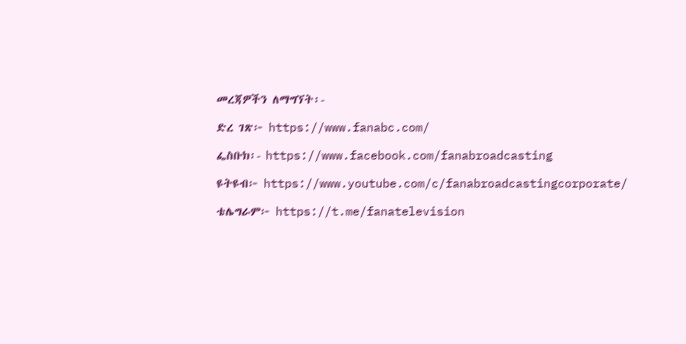መረጃዎችን ለማግኘት፡-

ድረ ገጽ፦ https://www.fanabc.com/

ፌስቡክ፡- https://www.facebook.com/fanabroadcasting

ዩትዩብ፦ https://www.youtube.com/c/fanabroadcastingcorporate/

ቴሌግራም፦ https://t.me/fanatelevision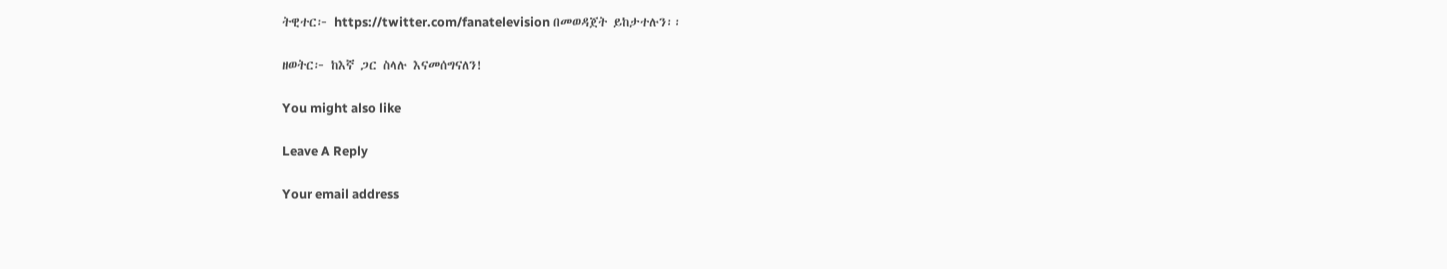ትዊተር፦ https://twitter.com/fanatelevision በመወዳጀት ይከታተሉን፡፡

ዘወትር፦ ከእኛ ጋር ስላሉ እናመሰግናለን!

You might also like

Leave A Reply

Your email address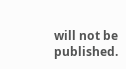will not be published.